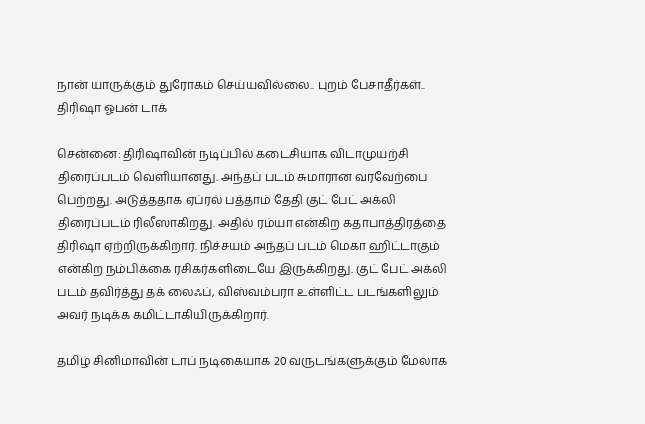நான் யாருக்கும் துரோகம் செய்யவில்லை.. புறம் பேசாதீர்கள்.. திரிஷா ஓபன் டாக்

சென்னை: திரிஷாவின் நடிப்பில் கடைசியாக விடாமுயற்சி திரைப்படம் வெளியானது. அந்தப் படம் சுமாரான வரவேற்பை பெற்றது. அடுத்ததாக ஏப்ரல் பத்தாம் தேதி குட் பேட் அக்லி திரைப்படம் ரிலீஸாகிறது. அதில் ரம்யா என்கிற கதாபாத்திரத்தை திரிஷா ஏற்றிருக்கிறார். நிச்சயம் அந்தப் படம் மெகா ஹிட்டாகும் என்கிற நம்பிக்கை ரசிகர்களிடையே இருக்கிறது. குட் பேட் அக்லி படம் தவிர்த்து தக் லைஃப், விஸ்வம்பரா உள்ளிட்ட படங்களிலும் அவர் நடிக்க கமிட்டாகியிருக்கிறார்.

தமிழ் சினிமாவின் டாப் நடிகையாக 20 வருடங்களுக்கும் மேலாக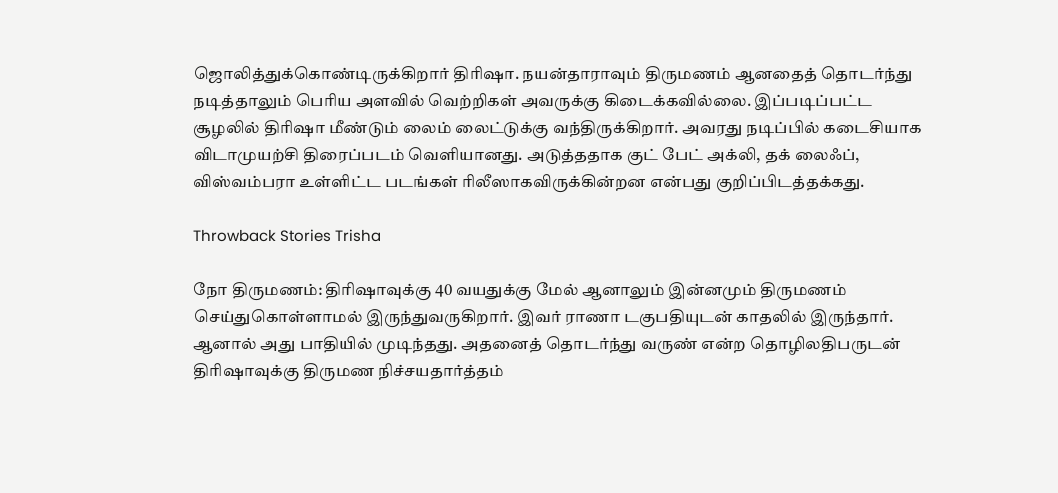ஜொலித்துக்கொண்டிருக்கிறார் திரிஷா. நயன்தாராவும் திருமணம் ஆனதைத் தொடர்ந்து நடித்தாலும் பெரிய அளவில் வெற்றிகள் அவருக்கு கிடைக்கவில்லை. இப்படிப்பட்ட சூழலில் திரிஷா மீண்டும் லைம் லைட்டுக்கு வந்திருக்கிறார். அவரது நடிப்பில் கடைசியாக விடாமுயற்சி திரைப்படம் வெளியானது. அடுத்ததாக குட் பேட் அக்லி, தக் லைஃப், விஸ்வம்பரா உள்ளிட்ட படங்கள் ரிலீஸாகவிருக்கின்றன என்பது குறிப்பிடத்தக்கது.

Throwback Stories Trisha

நோ திருமணம்: திரிஷாவுக்கு 40 வயதுக்கு மேல் ஆனாலும் இன்னமும் திருமணம் செய்துகொள்ளாமல் இருந்துவருகிறார். இவர் ராணா டகுபதியுடன் காதலில் இருந்தார். ஆனால் அது பாதியில் முடிந்தது. அதனைத் தொடர்ந்து வருண் என்ற தொழிலதிபருடன் திரிஷாவுக்கு திருமண நிச்சயதார்த்தம்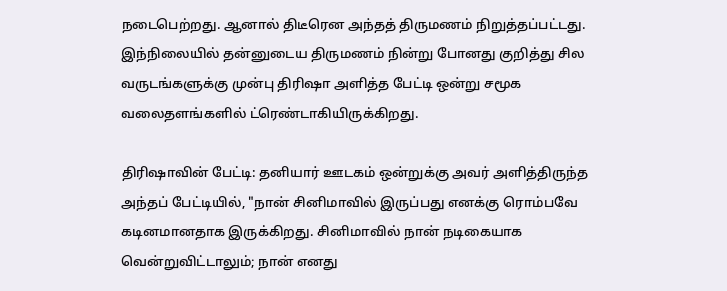நடைபெற்றது. ஆனால் திடீரென அந்தத் திருமணம் நிறுத்தப்பட்டது. இந்நிலையில் தன்னுடைய திருமணம் நின்று போனது குறித்து சில வருடங்களுக்கு முன்பு திரிஷா அளித்த பேட்டி ஒன்று சமூக வலைதளங்களில் ட்ரெண்டாகியிருக்கிறது.

திரிஷாவின் பேட்டி: தனியார் ஊடகம் ஒன்றுக்கு அவர் அளித்திருந்த அந்தப் பேட்டியில், "நான் சினிமாவில் இருப்பது எனக்கு ரொம்பவே கடினமானதாக இருக்கிறது. சினிமாவில் நான் நடிகையாக வென்றுவிட்டாலும்; நான் எனது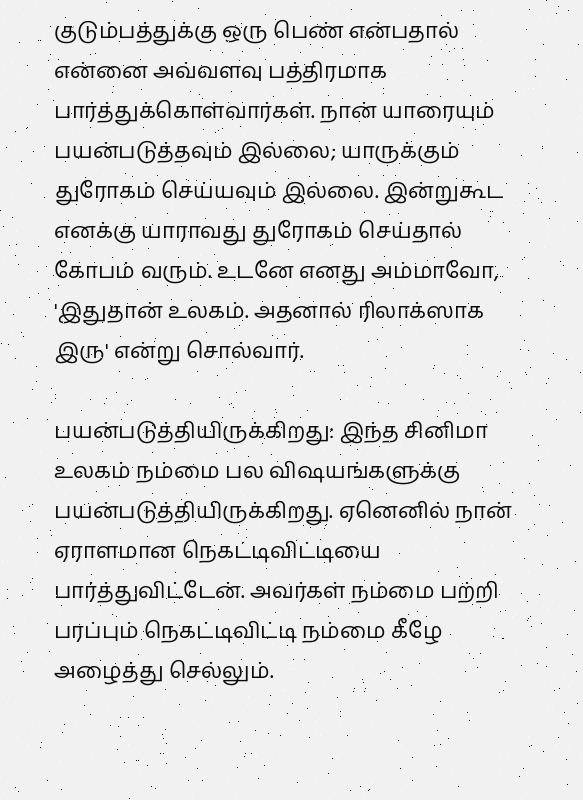குடும்பத்துக்கு ஒரு பெண் என்பதால் என்னை அவ்வளவு பத்திரமாக பார்த்துக்கொள்வார்கள். நான் யாரையும் பயன்படுத்தவும் இல்லை; யாருக்கும் துரோகம் செய்யவும் இல்லை. இன்றுகூட எனக்கு யாராவது துரோகம் செய்தால் கோபம் வரும். உடனே எனது அம்மாவோ, 'இதுதான் உலகம். அதனால் ரிலாக்ஸாக இரு' என்று சொல்வார்.

பயன்படுத்தியிருக்கிறது: இந்த சினிமா உலகம் நம்மை பல விஷயங்களுக்கு பயன்படுத்தியிருக்கிறது. ஏனெனில் நான் ஏராளமான நெகட்டிவிட்டியை பார்த்துவிட்டேன். அவர்கள் நம்மை பற்றி பரப்பும் நெகட்டிவிட்டி நம்மை கீழே அழைத்து செல்லும்.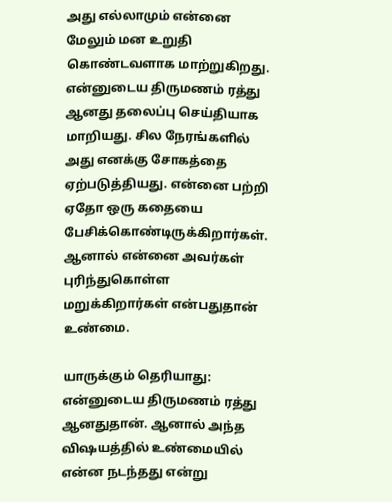அது எல்லாமும் என்னை மேலும் மன உறுதி கொண்டவளாக மாற்றுகிறது. என்னுடைய திருமணம் ரத்து ஆனது தலைப்பு செய்தியாக மாறியது. சில நேரங்களில் அது எனக்கு சோகத்தை ஏற்படுத்தியது. என்னை பற்றி ஏதோ ஒரு கதையை பேசிக்கொண்டிருக்கிறார்கள். ஆனால் என்னை அவர்கள் புரிந்துகொள்ள மறுக்கிறார்கள் என்பதுதான் உண்மை.

யாருக்கும் தெரியாது: என்னுடைய திருமணம் ரத்து ஆனதுதான். ஆனால் அந்த விஷயத்தில் உண்மையில் என்ன நடந்தது என்று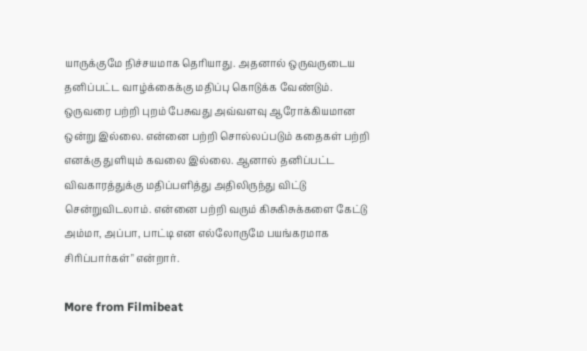யாருக்குமே நிச்சயமாக தெரியாது. அதனால் ஒருவருடைய தனிப்பட்ட வாழ்க்கைக்கு மதிப்பு கொடுக்க வேண்டும். ஒருவரை பற்றி புறம் பேசுவது அவ்வளவு ஆரோக்கியமான ஒன்று இல்லை. என்னை பற்றி சொல்லப்படும் கதைகள் பற்றி எனக்கு துளியும் கவலை இல்லை. ஆனால் தனிப்பட்ட விவகாரத்துக்கு மதிப்பளித்து அதிலிருந்து விட்டு சென்றுவிடலாம். என்னை பற்றி வரும் கிசுகிசுக்களை கேட்டு அம்மா, அப்பா, பாட்டி என எல்லோருமே பயங்கரமாக சிரிப்பார்கள்" என்றார்.

More from Filmibeat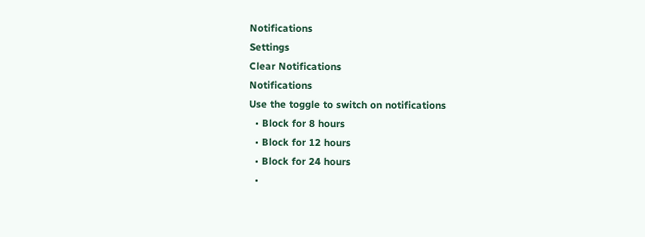Notifications
Settings
Clear Notifications
Notifications
Use the toggle to switch on notifications
  • Block for 8 hours
  • Block for 12 hours
  • Block for 24 hours
  •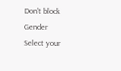Don't block
Gender
Select your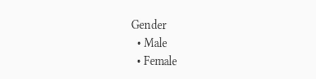Gender
  • Male
  • Female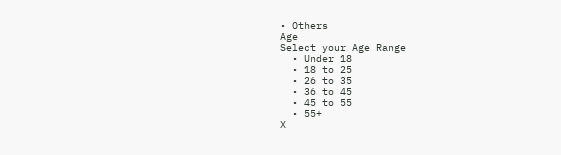• Others
Age
Select your Age Range
  • Under 18
  • 18 to 25
  • 26 to 35
  • 36 to 45
  • 45 to 55
  • 55+
X